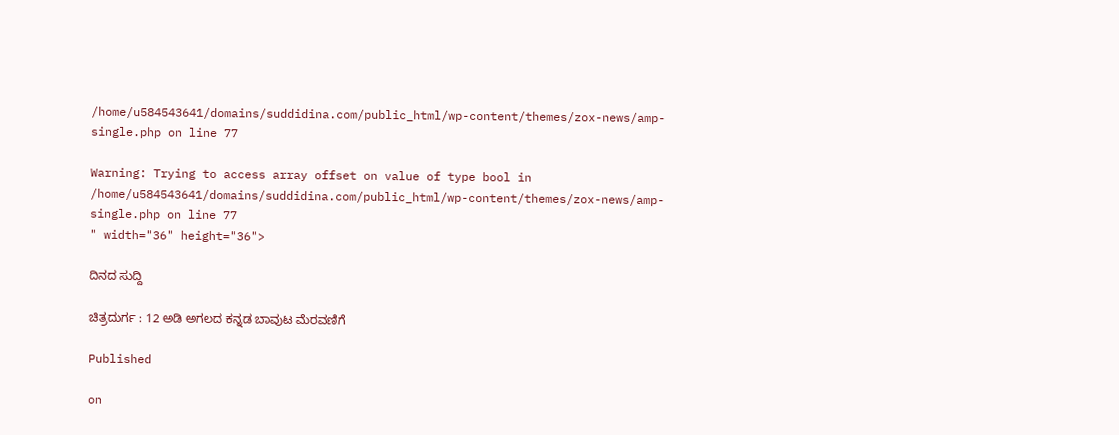/home/u584543641/domains/suddidina.com/public_html/wp-content/themes/zox-news/amp-single.php on line 77

Warning: Trying to access array offset on value of type bool in /home/u584543641/domains/suddidina.com/public_html/wp-content/themes/zox-news/amp-single.php on line 77
" width="36" height="36">

ದಿನದ ಸುದ್ದಿ

ಚಿತ್ರದುರ್ಗ : 12 ಅಡಿ ಅಗಲದ ಕನ್ನಡ ಬಾವುಟ ಮೆರವಣಿಗೆ

Published

on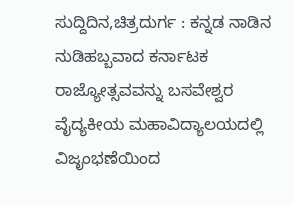ಸುದ್ದಿದಿನ,ಚಿತ್ರದುರ್ಗ : ಕನ್ನಡ ನಾಡಿನ ನುಡಿಹಬ್ಬವಾದ ಕರ್ನಾಟಕ ರಾಜ್ಯೋತ್ಸವವನ್ನು ಬಸವೇಶ್ವರ ವೈದ್ಯಕೀಯ ಮಹಾವಿದ್ಯಾಲಯದಲ್ಲಿ ವಿಜೃಂಭಣೆಯಿಂದ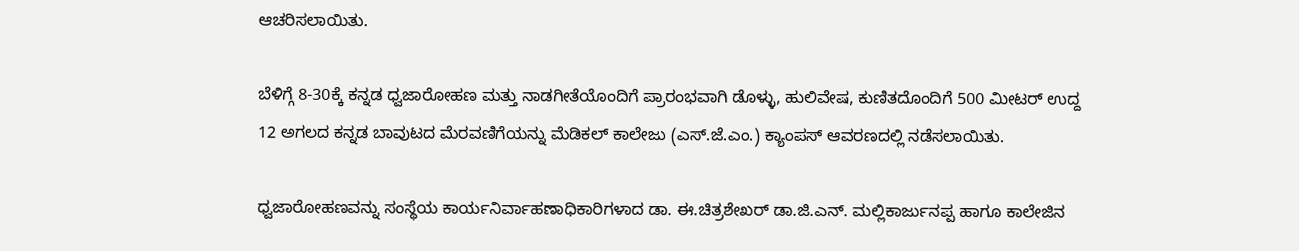ಆಚರಿಸಲಾಯಿತು.

ಬೆಳಿಗ್ಗೆ 8-30ಕ್ಕೆ ಕನ್ನಡ ಧ್ವಜಾರೋಹಣ ಮತ್ತು ನಾಡಗೀತೆಯೊಂದಿಗೆ ಪ್ರಾರಂಭವಾಗಿ ಡೊಳ್ಳು, ಹುಲಿವೇಷ, ಕುಣಿತದೊಂದಿಗೆ 500 ಮೀಟರ್ ಉದ್ದ 12 ಅಗಲದ ಕನ್ನಡ ಬಾವುಟದ ಮೆರವಣಿಗೆಯನ್ನು ಮೆಡಿಕಲ್ ಕಾಲೇಜು (ಎಸ್.ಜೆ.ಎಂ.) ಕ್ಯಾಂಪಸ್ ಆವರಣದಲ್ಲಿ ನಡೆಸಲಾಯಿತು.

ಧ್ವಜಾರೋಹಣವನ್ನು ಸಂಸ್ಥೆಯ ಕಾರ್ಯನಿರ್ವಾಹಣಾಧಿಕಾರಿಗಳಾದ ಡಾ. ಈ.ಚಿತ್ರಶೇಖರ್ ಡಾ.ಜಿ.ಎನ್. ಮಲ್ಲಿಕಾರ್ಜುನಪ್ಪ ಹಾಗೂ ಕಾಲೇಜಿನ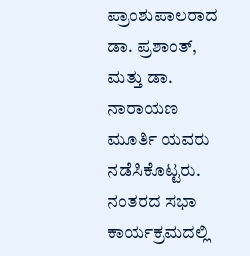ಪ್ರಾಂಶುಪಾಲರಾದ ಡಾ. ಪ್ರಶಾಂತ್, ಮತ್ತು ಡಾ. ನಾರಾಯಣ ಮೂರ್ತಿ ಯವರು ನಡೆಸಿಕೊಟ್ಟರು.
ನಂತರದ ಸಭಾ ಕಾರ್ಯಕ್ರಮದಲ್ಲಿ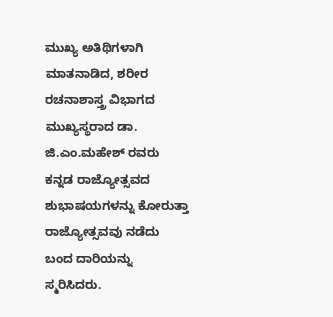ಮುಖ್ಯ ಅತಿಥಿಗಳಾಗಿ ಮಾತನಾಡಿದ, ಶರೀರ ರಚನಾಶಾಸ್ತ್ರ ವಿಭಾಗದ ಮುಖ್ಯಸ್ಥರಾದ ಡಾ. ಜಿ.ಎಂ.ಮಹೇಶ್ ರವರು ಕನ್ನಡ ರಾಜ್ಯೋತ್ಸವದ ಶುಭಾಷಯಗಳನ್ನು ಕೋರುತ್ತಾ ರಾಜ್ಯೋತ್ಸವವು ನಡೆದು ಬಂದ ದಾರಿಯನ್ನು ಸ್ಮರಿಸಿದರು.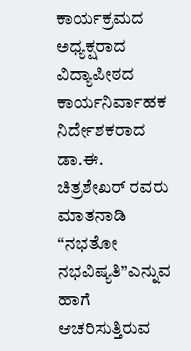ಕಾರ್ಯಕ್ರಮದ ಅಧ್ಯಕ್ಷರಾದ ವಿದ್ಯಾಪೀಠದ ಕಾರ್ಯನಿರ್ವಾಹಕ ನಿರ್ದೇಶಕರಾದ ಡಾ.ಈ. ಚಿತ್ರಶೇಖರ್ ರವರು ಮಾತನಾಡಿ “ನಭತೋ ನಭವಿಷ್ಯತಿ”ಎನ್ನುವ ಹಾಗೆ ಆಚರಿಸುತ್ತಿರುವ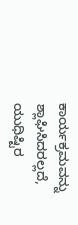ಕಾರ್ಯಕ್ರಮವನ್ನು ಶ್ಲಾಘಿಸಿದರಲ್ಲದೆ, ಯುಧಿಷ್ಟಿರ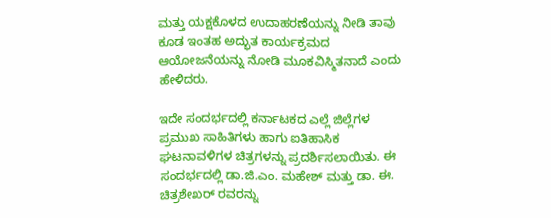ಮತ್ತು ಯಕ್ಷಕೊಳದ ಉದಾಹರಣೆಯನ್ನು ನೀಡಿ ತಾವು ಕೂಡ ಇಂತಹ ಅದ್ಭುತ ಕಾರ್ಯಕ್ರಮದ ಆಯೋಜನೆಯನ್ನು ನೋಡಿ ಮೂಕವಿಸ್ಮಿತನಾದೆ ಎಂದು ಹೇಳಿದರು.

ಇದೇ ಸಂದರ್ಭದಲ್ಲಿ ಕರ್ನಾಟಕದ ಎಲ್ಲೆ ಜಿಲ್ಲೆಗಳ ಪ್ರಮುಖ ಸಾಹಿತಿಗಳು ಹಾಗು ಐತಿಹಾಸಿಕ ಘಟನಾವಳಿಗಳ ಚಿತ್ರಗಳನ್ನು ಪ್ರದರ್ಶಿಸಲಾಯಿತು. ಈ ಸಂದರ್ಭದಲ್ಲಿ ಡಾ.ಜಿ.ಎಂ. ಮಹೇಶ್ ಮತ್ತು ಡಾ. ಈ. ಚಿತ್ರಶೇಖರ್ ರವರನ್ನು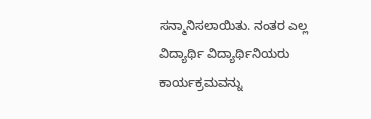ಸನ್ಮಾನಿಸಲಾಯಿತು. ನಂತರ ಎಲ್ಲ ವಿದ್ಯಾರ್ಥಿ ವಿದ್ಯಾರ್ಥಿನಿಯರು ಕಾರ್ಯಕ್ರಮವನ್ನು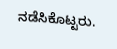ನಡೆಸಿಕೊಟ್ಟರು.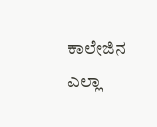ಕಾಲೇಜಿನ ಎಲ್ಲಾ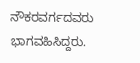ನೌಕರವರ್ಗದವರು ಭಾಗವಹಿಸಿದ್ದರು.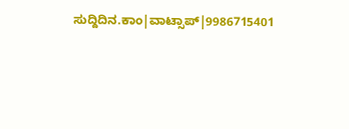ಸುದ್ದಿದಿನ.ಕಾಂ|ವಾಟ್ಸಾಪ್|9986715401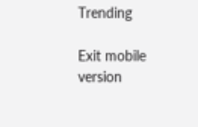Trending

Exit mobile version